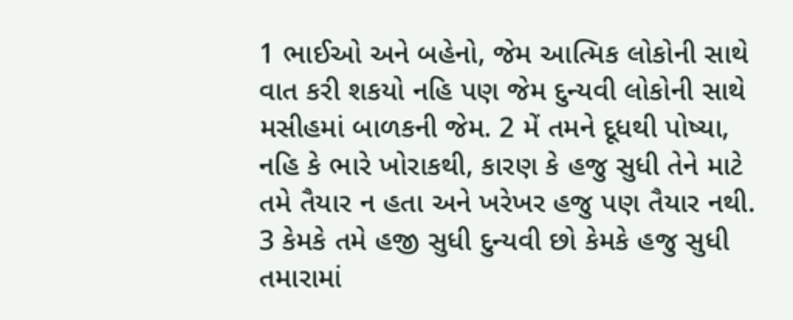1 ભાઈઓ અને બહેનો, જેમ આત્મિક લોકોની સાથે વાત કરી શકયો નહિ પણ જેમ દુન્યવી લોકોની સાથે મસીહમાં બાળકની જેમ. 2 મેં તમને દૂધથી પોષ્યા, નહિ કે ભારે ખોરાકથી, કારણ કે હજુ સુધી તેને માટે તમે તૈયાર ન હતા અને ખરેખર હજુ પણ તૈયાર નથી. 3 કેમકે તમે હજી સુધી દુન્યવી છો કેમકે હજુ સુધી તમારામાં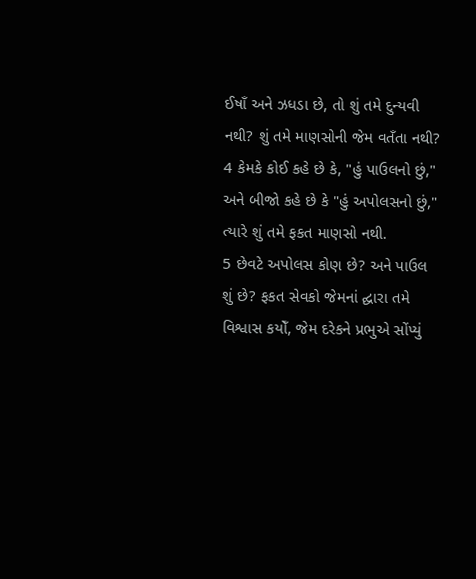ઈષાઁ અને ઝધડા છે, તો શું તમે દુન્યવી નથી? શું તમે માણસોની જેમ વતઁતા નથી? 4 કેમકે કોઈ કહે છે કે, "હું પાઉલનો છું," અને બીજો કહે છે કે "હું અપોલસનો છું," ત્યારે શું તમે ફકત માણસો નથી.
5 છેવટે અપોલસ કોણ છે? અને પાઉલ શું છે? ફકત સેવકો જેમનાં દ્ઘારા તમે વિશ્વાસ કયોઁ, જેમ દરેકને પ્રભુએ સોંપ્યું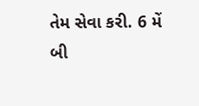તેમ સેવા કરી. 6 મેં બી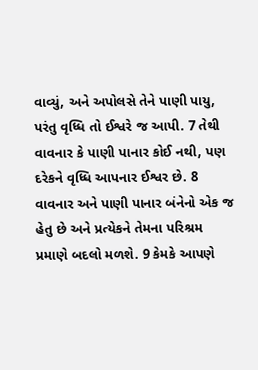વાવ્યું, અને અપોલસે તેને પાણી પાયુ, પરંતુ વૃધ્ધિ તો ઈશ્વરે જ આપી. 7 તેથી વાવનાર કે પાણી પાનાર કોઈ નથી, પણ દરેકને વૃધ્ધિ આપનાર ઈશ્વર છે. 8 વાવનાર અને પાણી પાનાર બંનેનો એક જ હેતુ છે અને પ્રત્યેકને તેમના પરિશ્રમ પ્રમાણે બદલો મળશે. 9 કેમકે આપણે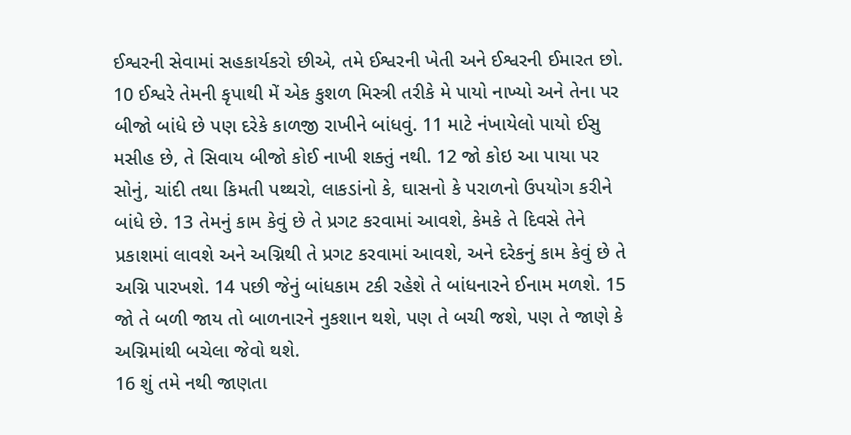ઈશ્વરની સેવામાં સહકાર્યકરો છીએ, તમે ઈશ્વરની ખેતી અને ઈશ્વરની ઈમારત છો.
10 ઈશ્વરે તેમની કૃપાથી મેં એક કુશળ મિસ્ત્રી તરીકે મે પાયો નાખ્યો અને તેના પર બીજો બાંધે છે પણ દરેકે કાળજી રાખીને બાંધવું. 11 માટે નંખાયેલો પાયો ઈસુ મસીહ છે, તે સિવાય બીજો કોઈ નાખી શક્તું નથી. 12 જો કોઇ આ પાયા પર સોનું, ચાંદી તથા કિમતી પથ્થરો, લાકડાંનો કે, ઘાસનો કે પરાળનો ઉપયોગ કરીને બાંધે છે. 13 તેમનું કામ કેવું છે તે પ્રગટ કરવામાં આવશે, કેમકે તે દિવસે તેને પ્રકાશમાં લાવશે અને અગ્નિથી તે પ્રગટ કરવામાં આવશે, અને દરેકનું કામ કેવું છે તે અગ્નિ પારખશે. 14 પછી જેનું બાંધકામ ટકી રહેશે તે બાંધનારને ઈનામ મળશે. 15 જો તે બળી જાય તો બાળનારને નુકશાન થશે, પણ તે બચી જશે, પણ તે જાણે કે અગ્નિમાંથી બચેલા જેવો થશે.
16 શું તમે નથી જાણતા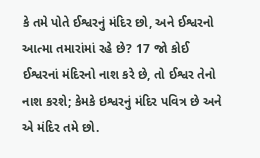કે તમે પોતે ઈશ્વરનું મંદિર છો, અને ઈશ્વરનો આત્મા તમારાંમાં રહે છે? 17 જો કોઈ ઈશ્વરનાં મંદિરનો નાશ કરે છે, તો ઈશ્વર તેનો નાશ કરશે; કેમકે ઇશ્વરનું મંદિર પવિત્ર છે અને એ મંદિર તમે છો.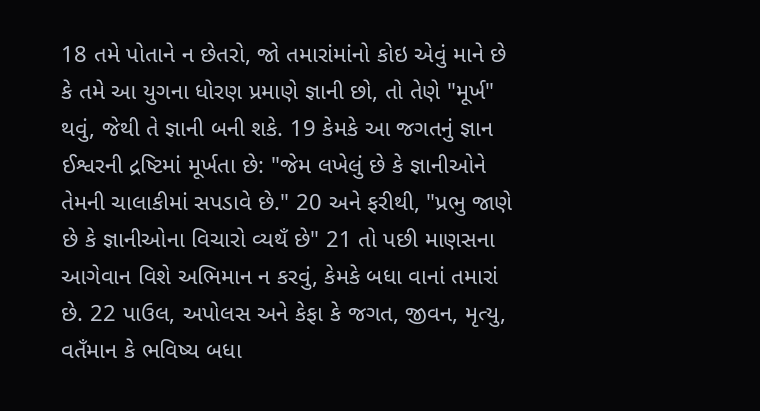18 તમે પોતાને ન છેતરો, જો તમારાંમાંનો કોઇ એવું માને છે કે તમે આ યુગના ધોરણ પ્રમાણે જ્ઞાની છો, તો તેણે "મૂર્ખ" થવું, જેથી તે જ્ઞાની બની શકે. 19 કેમકે આ જગતનું જ્ઞાન ઈશ્વરની દ્રષ્ટિમાં મૂર્ખતા છે: "જેમ લખેલું છે કે જ્ઞાનીઓને તેમની ચાલાકીમાં સપડાવે છે." 20 અને ફરીથી, "પ્રભુ જાણે છે કે જ્ઞાનીઓના વિચારો વ્યથઁ છે" 21 તો પછી માણસના આગેવાન વિશે અભિમાન ન કરવું, કેમકે બધા વાનાં તમારાં છે. 22 પાઉલ, અપોલસ અને કેફા કે જગત, જીવન, મૃત્યુ, વતઁમાન કે ભવિષ્ય બધા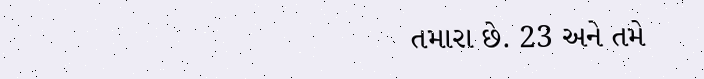તમારા છે. 23 અને તમે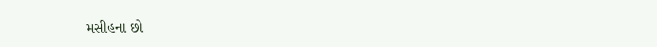મસીહના છો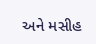અને મસીહ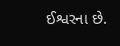ઈશ્વરના છે.